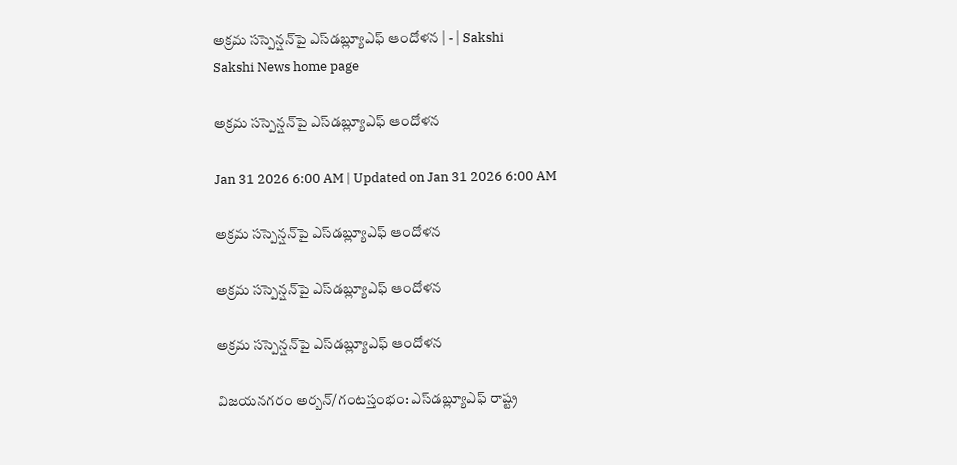అక్రమ సస్పెన్షన్‌పై ఎస్‌డబ్ల్యూఎఫ్‌ ఆందోళన | - | Sakshi
Sakshi News home page

అక్రమ సస్పెన్షన్‌పై ఎస్‌డబ్ల్యూఎఫ్‌ ఆందోళన

Jan 31 2026 6:00 AM | Updated on Jan 31 2026 6:00 AM

అక్రమ సస్పెన్షన్‌పై ఎస్‌డబ్ల్యూఎఫ్‌ ఆందోళన

అక్రమ సస్పెన్షన్‌పై ఎస్‌డబ్ల్యూఎఫ్‌ ఆందోళన

అక్రమ సస్పెన్షన్‌పై ఎస్‌డబ్ల్యూఎఫ్‌ ఆందోళన

విజయనగరం అర్బన్‌/గంటస్తంభం: ఎస్‌డబ్ల్యూఎఫ్‌ రాష్ట్ర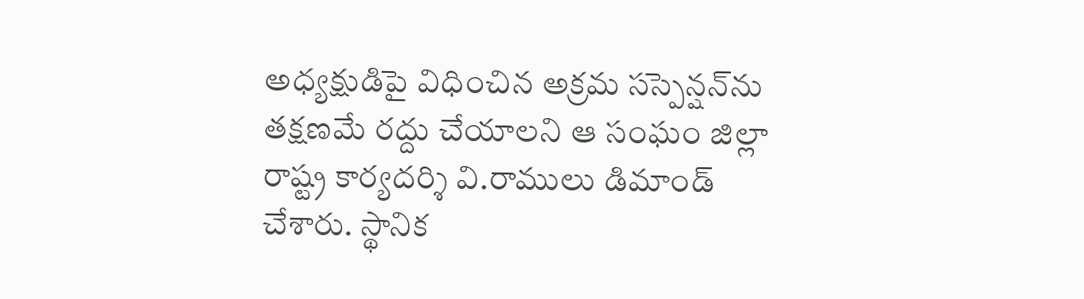అధ్యక్షుడిపై విధించిన అక్రమ సస్పెన్షన్‌ను తక్షణమే రద్దు చేయాలని ఆ సంఘం జిల్లా రాష్ట్ర కార్యదర్శి వి.రాములు డిమాండ్‌ చేశారు. స్థానిక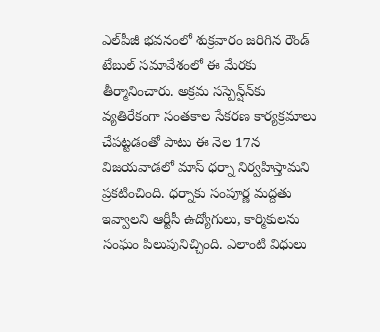ఎల్‌పీజీ భవనంలో శుక్రవారం జరిగిన రౌండ్‌ టేబుల్‌ సమావేశంలో ఈ మేరకు తీర్మానించారు. అక్రమ సస్పెన్ష్‌న్‌కు వ్యతిరేకంగా సంతకాల సేకరణ కార్యక్రమాలు చేపట్టడంతో పాటు ఈ నెల 17న విజయవాడలో మాస్‌ ధర్నా నిర్వహిస్తామని ప్రకటించింది. ధర్నాకు సంపూర్ణ మద్దతు ఇవ్వాలని ఆర్టీసీ ఉద్యోగులు, కార్మికులను సంఘం పిలుపునిచ్చింది. ఎలాంటి విధులు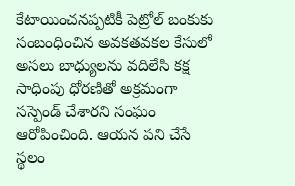కేటాయించనప్పటికీ పెట్రోల్‌ బంకుకు సంబంధించిన అవకతవకల కేసులో అసలు బాధ్యులను వదిలేసి కక్ష సాధింపు ధోరణితో అక్రమంగా సస్పెండ్‌ చేశారని సంఘం ఆరోపించింది. ఆయన పని చేసే స్థలం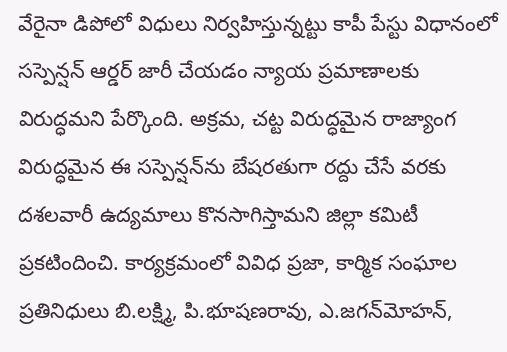వేరైనా డిపోలో విధులు నిర్వహిస్తున్నట్టు కాపీ పేస్టు విధానంలో సస్పెన్షన్‌ ఆర్డర్‌ జారీ చేయడం న్యాయ ప్రమాణాలకు విరుద్ధమని పేర్కొంది. అక్రమ, చట్ట విరుద్ధమైన రాజ్యాంగ విరుద్ధమైన ఈ సస్పెన్షన్‌ను బేషరతుగా రద్దు చేసే వరకు దశలవారీ ఉద్యమాలు కొనసాగిస్తామని జిల్లా కమిటీ ప్రకటిందించి. కార్యక్రమంలో వివిధ ప్రజా, కార్మిక సంఘాల ప్రతినిధులు బి.లక్ష్మి, పి.భూషణరావు, ఎ.జగన్‌మోహన్‌,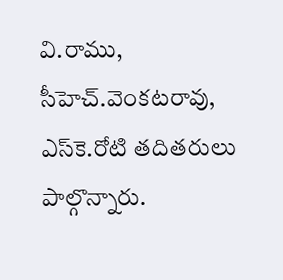వి.రాము, సీహెచ్‌.వెంకటరావు, ఎస్‌కె.రోటి తదితరులు పాల్గొన్నారు.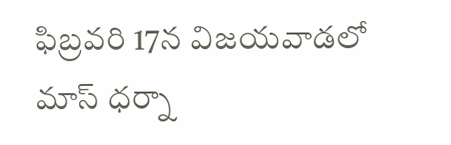ఫిబ్రవరి 17న విజయవాడలో మాస్‌ ధర్నా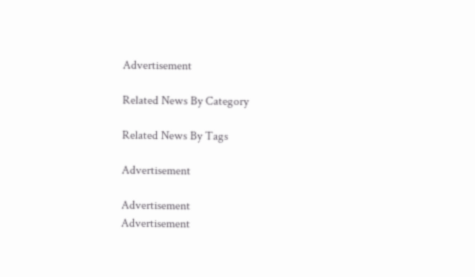Advertisement

Related News By Category

Related News By Tags

Advertisement

Advertisement
Advertisement